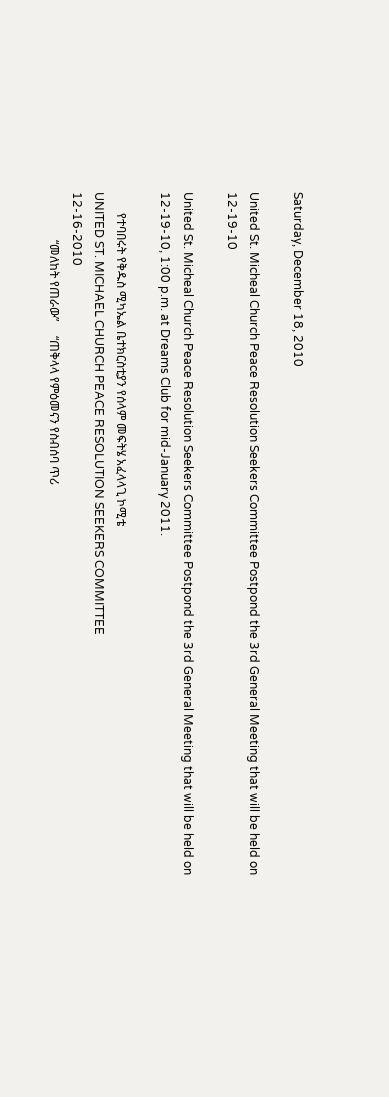Saturday, December 18, 2010

United St. Micheal Church Peace Resolution Seekers Committee Postpond the 3rd General Meeting that will be held on 12-19-10

United St. Micheal Church Peace Resolution Seekers Committee Postpond the 3rd General Meeting that will be held on 12-19-10, 1:00 p.m. at Dreams Club for mid-January 2011.

       የተባበሩት የቅዱስ ሚካኤል ቤተክርስቲያን የሰላም መፍትሄ አፈላላጊ ኮሚቴ
UNITED ST. MICHAEL CHURCH PEACE RESOLUTION SEEKERS COMMITTEE
12-16-2010
                “መለከት የጠራው”     “ጠቅላላ የምዕመናን የስብሰባ ጥሪ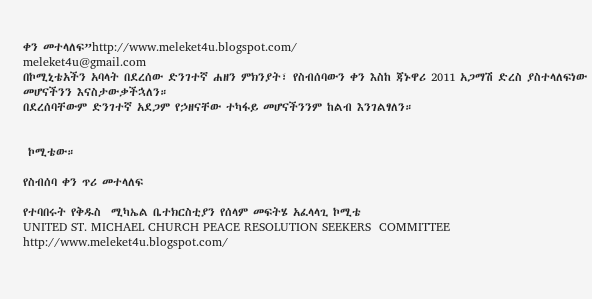ቀን መተላለፍ”http://www.meleket4u.blogspot.com/                                           meleket4u@gmail.com
በኮሚኒቴአችን አባላት በደረሰው ድንገተኛ ሐዘን ምክንያት፣ የስብሰባውን ቀን እስከ ጃኑዋሪ 2011 አጋማሽ ድረስ ያስተላለፍነው መሆናችንን እናስታውቃችኋለን።
በደረሰባቸውም ድንገተኛ አደጋም የኃዘናቸው ተካፋይ መሆናችንንም ከልብ እንገልፃለን።


 ኮሚቴው።

የስብሰባ ቀን ጥሪ መተላለፍ

የተባበሩት የቅዱስ  ሚካኤል ቤተክርስቲያን የሰላም መፍትሄ አፈላላጊ ኮሚቴ
UNITED ST. MICHAEL CHURCH PEACE RESOLUTION SEEKERS  COMMITTEE
http://www.meleket4u.blogspot.com/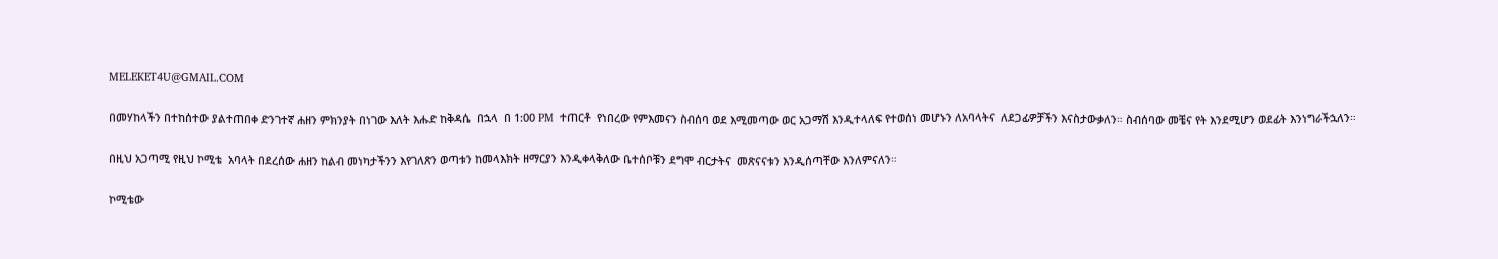MELEKET4U@GMAIL.COM

በመሃከላችን በተከሰተው ያልተጠበቀ ድንገተኛ ሐዘን ምክንያት በነገው እለት እሑድ ከቅዳሴ  በኋላ  በ 1:00 PM  ተጠርቶ  የነበረው የምእመናን ስብሰባ ወደ እሚመጣው ወር አጋማሽ እንዲተላለፍ የተወሰነ መሆኑን ለአባላትና  ለደጋፊዎቻችን እናስታውቃለን። ስብሰባው መቼና የት እንደሚሆን ወደፊት እንነግራችኋለን።

በዚህ አጋጣሚ የዚህ ኮሚቴ  አባላት በደረሰው ሐዘን ከልብ መነካታችንን እየገለጽን ወጣቱን ከመላእክት ዘማርያን እንዲቀላቅለው ቤተሰቦቹን ደግሞ ብርታትና  መጽናናቱን እንዲሰጣቸው እንለምናለን።

ኮሚቴው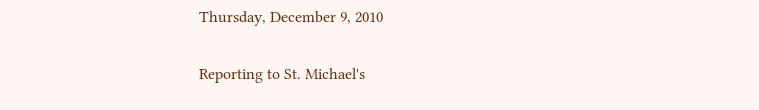Thursday, December 9, 2010

Reporting to St. Michael's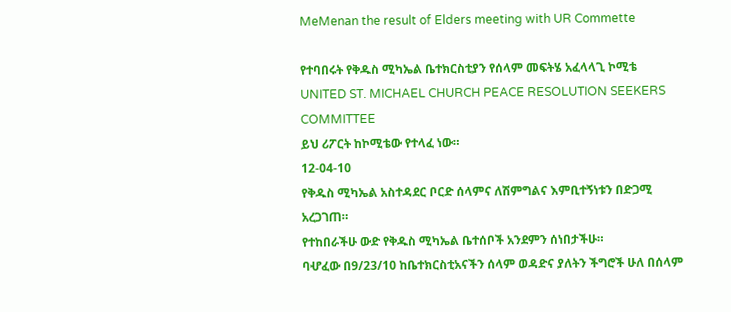MeMenan the result of Elders meeting with UR Commette

የተባበሩት የቅዱስ ሚካኤል ቤተክርስቲያን የሰላም መፍትሄ አፈላላጊ ኮሚቴ
UNITED ST. MICHAEL CHURCH PEACE RESOLUTION SEEKERS COMMITTEE
ይህ ሪፖርት ከኮሚቴው የተላፈ ነው።
12-04-10
የቅዱስ ሚካኤል አስተዳደር ቦርድ ሰላምና ለሽምግልና እምቢተኝነቱን በድጋሚ አረጋገጠ።
የተከበራችሁ ውድ የቅዱስ ሚካኤል ቤተሰቦች አንደምን ሰነበታችሁ።
ባሇፈው በ9/23/10 ከቤተክርስቲአናችን ሰላም ወዳድና ያለትን ችግሮች ሁለ በሰላም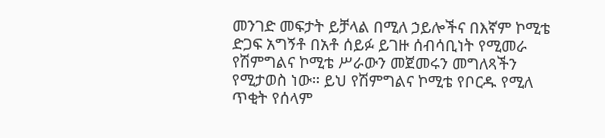መንገድ መፍታት ይቻላል በሚለ ኃይሎችና በእኛም ኮሚቴ ድጋፍ አግኝቶ በአቶ ሰይፉ ይገዙ ሰብሳቢነት የሚመራ የሽምግልና ኮሚቴ ሥራውን መጀመሩን መግለጻችን የሚታወስ ነው። ይህ የሽምግልና ኮሚቴ የቦርዱ የሚለ ጥቂት የሰላም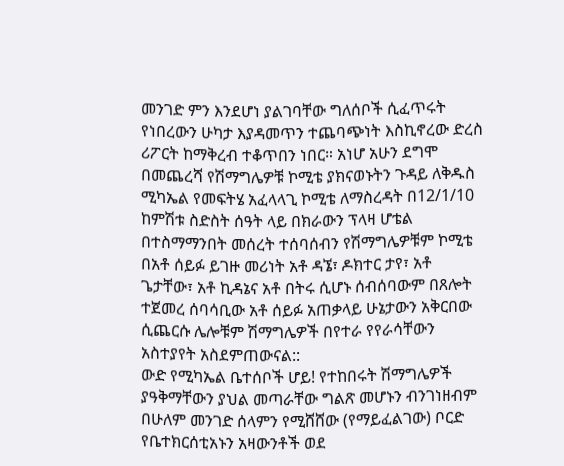መንገድ ምን እንደሆነ ያልገባቸው ግለሰቦች ሲፈጥሩት የነበረውን ሁካታ እያዳመጥን ተጨባጭነት እስኪኖረው ድረስ ሪፖርት ከማቅረብ ተቆጥበን ነበር። አነሆ አሁን ደግሞ በመጨረሻ የሽማግሌዎቹ ኮሚቴ ያክናወኑትን ጉዳይ ለቅዱስ ሚካኤል የመፍትሄ አፈላላጊ ኮሚቴ ለማስረዳት በ12/1/10 ከምሽቱ ስድስት ሰዓት ላይ በክራውን ፕላዛ ሆቴል በተስማማንበት መሰረት ተሰባሰብን የሽማግሌዎቹም ኮሚቴ በአቶ ሰይፉ ይገዙ መሪነት አቶ ዳኜ፣ ዶክተር ታየ፣ አቶ ጌታቸው፣ አቶ ኪዳኔና አቶ በትሩ ሲሆኑ ሰብሰባውም በጸሎት ተጀመረ ሰባሳቢው አቶ ሰይፉ አጠቃላይ ሁኔታውን አቅርበው ሲጨርሱ ሌሎቹም ሽማግሌዎች በየተራ የየራሳቸውን አስተያየት አስደምጠውናል::
ውድ የሚካኤል ቤተሰቦች ሆይ! የተከበሩት ሽማግሌዎች ያዓቅማቸውን ያህል መጣራቸው ግልጽ መሆኑን ብንገነዘብም በሁለም መንገድ ሰላምን የሚሸሸው (የማይፈልገው) ቦርድ የቤተክርሰቲአኑን አዛውንቶች ወደ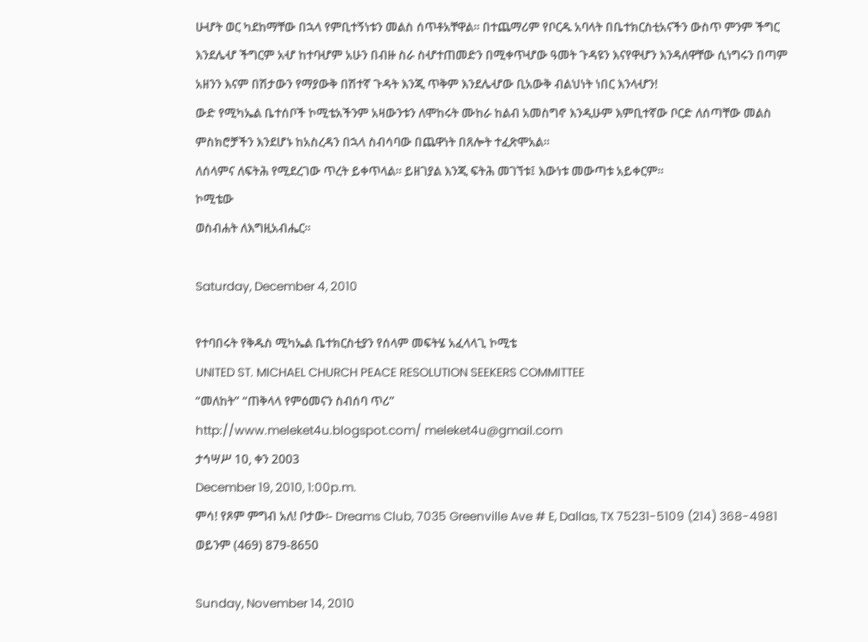ሁሇት ወር ካደከማቸው በኋላ የምቢተኝነቱን መልስ ሰጥቶአቸዋል። በተጨማሪም የቦርዱ አባላት በቤተክርስቲአናችን ውስጥ ምንም ችግር እንደሌሇ ችግርም አሇ ከተባሇም አሁን በብዙ ስራ ስሇተጠመድን በሚቀጥሇው ዓመት ጉዳዩን እናየዋሇን እንዳለዋቸው ሲነግሩን በጣም አዘንን እናም በሽታውን የማያውቅ በሽተኛ ጉዳት እንጂ ጥቅም እንደሌሇው ቢአውቅ ብልህነት ነበር እንላሇን!
ውድ የሚካኤል ቤተሰቦች ኮሚቴአችንም አዛውንቱን ለሞከሩት ሙከራ ከልብ አመስግኖ እንዲሁም እምቢተኛው ቦርድ ለሰጣቸው መልስ ምስክሮቻችን እንደሆኑ ከአስረዳን በኋላ ስብሳባው በጨዋነት በጸሎት ተፈጽሞአል።
ለሰላምና ለፍትሕ የሚደረገው ጥረት ይቀጥላል። ይዘገያል እንጂ ፍትሕ መገኘቱ፤ እውነቱ መውጣቱ አይቀርም።
ኮሚቴው
ወስብሐት ለእግዚአብሔር።

Saturday, December 4, 2010

የተባበሩት የቅዱስ ሚካኤል ቤተክርስቲያን የሰላም መፍትሄ አፈላላጊ ኮሚቴ
UNITED ST. MICHAEL CHURCH PEACE RESOLUTION SEEKERS COMMITTEE
“መለከት” “ጠቅላላ የምዕመናን ስብሰባ ጥሪ”
http://www.meleket4u.blogspot.com/ meleket4u@gmail.com
ታኅሣሥ 10, ቀን 2003
December 19, 2010, 1:00p.m.
ምሳ! የጾም ምግብ አለ! ቦታው፡- Dreams Club, 7035 Greenville Ave # E, Dallas, TX 75231-5109 (214) 368-4981 ወይንም (469) 879-8650

Sunday, November 14, 2010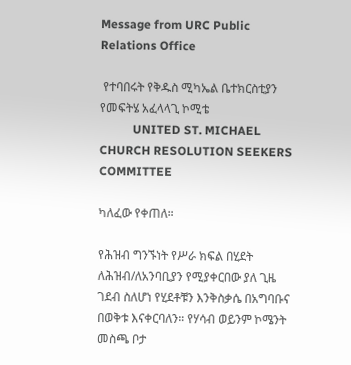Message from URC Public Relations Office

 የተባበሩት የቅዱስ ሚካኤል ቤተክርስቲያን የመፍትሄ አፈላላጊ ኮሚቴ
           UNITED ST. MICHAEL CHURCH RESOLUTION SEEKERS COMMITTEE

ካለፈው የቀጠለ።

የሕዝብ ግንኙነት የሥራ ክፍል በሂደት ለሕዝብ/ለአንባቢያን የሚያቀርበው ያለ ጊዜ ገደብ ስለሆነ የሂደቶቹን እንቅስቃሴ በአግባቡና በወቅቱ እናቀርባለን። የሃሳብ ወይንም ኮሜንት መስጫ ቦታ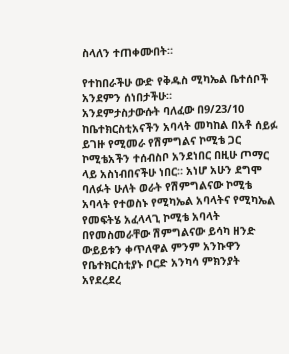ስላለን ተጠቀሙበት።

የተከበራችሁ ውድ የቅዱስ ሚካኤል ቤተሰቦች አንደምን ሰነበታችሁ።
አንደምታስታውሱት ባለፈው በ9/23/10 ከቤተክርስቲአናችን አባላት መካከል በአቶ ሰይፉ ይገዙ የሚመራ የሽምግልና ኮሚቴ ጋር ኮሚቴአችን ተሰብስቦ አንደነበር በዚሁ ጦማር ላይ አስነብበናችሁ ነበር። አነሆ አሁን ደግሞ ባለፉት ሁለት ወራት የሽምግልናው ኮሚቴ አባላት የተወስኑ የሚካኤል አባላትና የሚካኤል የመፍትሄ አፈላላጊ ኮሚቴ አባላት በየመስመራቸው ሽምግልናው ይሳካ ዘንድ ውይይቱን ቀጥለዋል ምንም አንኩዋን የቤተክርስቲያኑ ቦርድ አንካሳ ምክንያት አየደረደረ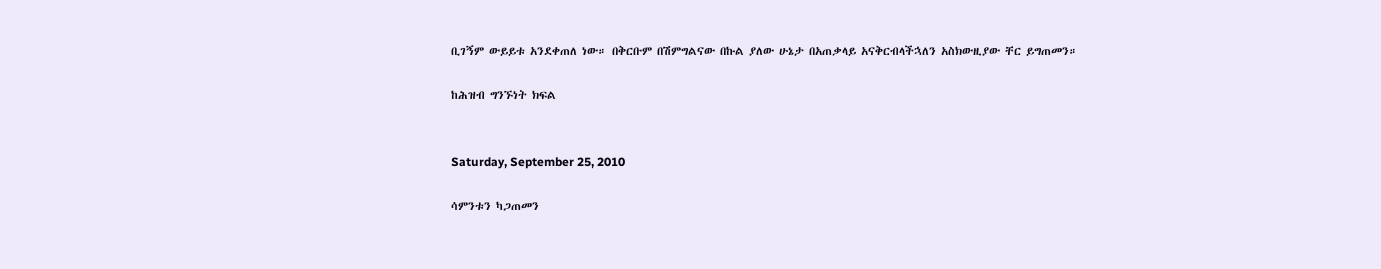ቢገኝም ውይይቱ አንደቀጠለ ነው። በቅርቡም በሽምግልናው በኩል ያለው ሁኔታ በአጠቃላይ አናቅርብላችኋለን አስክውዚያው ቸር ይግጠመን።

ከሕዝብ ግንኙነት ክፍል


Saturday, September 25, 2010

ሳምንቱን ካጋጠመን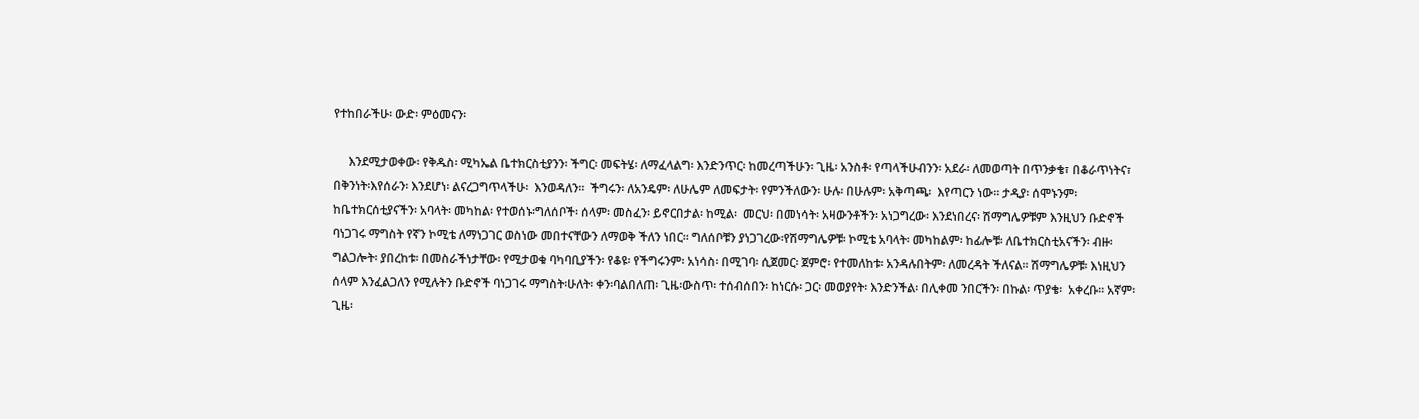የተከበራችሁ፡ ውድ፡ ምዕመናን፡

     እንደሚታወቀው፡ የቅዱስ፡ ሚካኤል ቤተክርስቲያንን፡ ችግር፡ መፍትሄ፡ ለማፈላልግ፡ እንድንጥር፡ ከመረጣችሁን፡ ጊዜ፡ አንስቶ፡ የጣላችሁብንን፡ አደራ፡ ለመወጣት በጥንቃቄ፣ በቆራጥነትና፣ በቅንነት፡እየሰራን፡ እንደሆነ፡ ልናረጋግጥላችሁ፡  እንወዳለን።  ችግሩን፡ ለአንዴም፡ ለሁሌም ለመፍታት፡ የምንችለውን፡ ሁሉ፡ በሁሉም፡ አቅጣጫ፡  እየጣርን ነው፡፡ ታዲያ፡ ሰሞኑንም፡ ከቤተክርሰቲያናችን፡ አባላት፡ መካከል፡ የተወሰኑ፡ግለሰቦች፡ ሰላም፡ መስፈን፡ ይኖርበታል፡ ከሚል፡  መርህ፡ በመነሳት፡ አዛውንቶችን፡ አነጋግረው፡ እንደነበረና፡ ሽማግሌዎቹም እንዚህን ቡድኖች ባነጋገሩ ማግስት የኛን ኮሚቴ ለማነጋገር ወስነው መበተናቸውን ለማወቅ ችለን ነበር። ግለሰቦቹን ያነጋገረው፡የሽማግሌዎቹ፡ ኮሚቴ አባላት፡ መካከልም፡ ከፊሎቹ፡ ለቤተክርስቲአናችን፡ ብዙ፡ ግልጋሎት፡ ያበረከቱ፡ በመስራችነታቸው፡ የሚታወቁ ባካባቢያችን፡ የቆዩ፡ የችግሩንም፡ አነሳስ፡ በሚገባ፡ ሲጀመር፡ ጀምሮ፡ የተመለከቱ፡ አንዳሉበትም፡ ለመረዳት ችለናል። ሽማግሌዎቹ፡ እነዚህን ሰላም እንፈልጋለን የሚሉትን ቡድኖች ባነጋገሩ ማግስት፡ሁለት፡ ቀን፡ባልበለጠ፡ ጊዜ፡ውስጥ፡ ተሰብሰበን፡ ከነርሱ፡ ጋር፡ መወያየት፡ እንድንችል፡ በሊቀመ ንበርችን፡ በኩል፡ ጥያቄ፡  አቀረቡ፡፡ አኛም፡ ጊዜ፡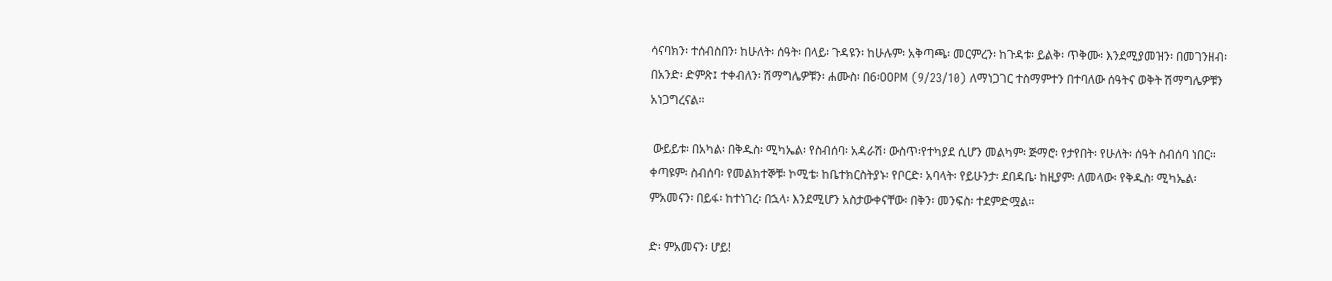ሳናባክን፡ ተሰብስበን፡ ከሁለት፡ ሰዓት፡ በላይ፡ ጉዳዩን፡ ከሁሉም፡ አቅጣጫ፡ መርምረን፡ ከጉዳቱ፡ ይልቅ፡ ጥቅሙ፡ እንደሚያመዝን፡ በመገንዘብ፡ በአንድ፡ ድምጽ፤ ተቀብለን፡ ሽማግሌዎቹን፡ ሐሙስ፡ በ6፡00PM (9/23/10) ለማነጋገር ተስማምተን በተባለው ሰዓትና ወቅት ሽማግሌዎቹን አነጋግረናል።

 ውይይቱ፡ በአካል፡ በቅዱስ፡ ሚካኤል፡ የስብሰባ፡ አዳራሽ፡ ውስጥ፡የተካያደ ሲሆን መልካም፡ ጅማሮ፡ የታየበት፡ የሁለት፡ ሰዓት ስብሰባ ነበር። ቀጣዩም፡ ስብሰባ፡ የመልክተኞቹ፡ ኮሚቴ፡ ከቤተክርስትያኑ፡ የቦርድ፡ አባላት፡ የይሁንታ፡ ደበዳቤ፡ ከዚያም፡ ለመላው፡ የቅዱስ፡ ሚካኤል፡ ምአመናን፡ በይፋ፡ ከተነገረ፡ በኋላ፡ እንደሚሆን አስታውቀናቸው፡ በቅን፡ መንፍስ፡ ተደምድሟል።

ድ፡ ምአመናን፡ ሆይ!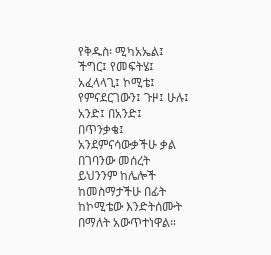የቅዱስ፡ ሚካአኤል፤ ችግር፤ የመፍትሄ፤ አፈላላጊ፤ ኮሚቴ፤  የምናደርገውን፤ ጉዞ፤ ሁሉ፤ አንድ፤ በአንድ፤ በጥንቃቄ፤ አንደምናሳውቃችሁ ቃል በገባንው መሰረት ይህንንም ከሌሎች ከመስማታችሁ በፊት ከኮሚቴው እንድትሰሙት በማለት አውጥተነዋል።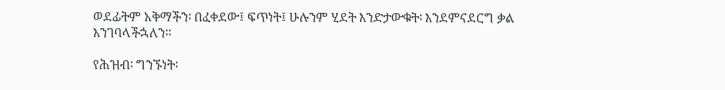ወደፊትም አቅማችን፡ በፈቀደው፤ ፍጥነት፤ ሁሉንም ሂደት እንድታውቁት፡ እንደምናደርግ ቃል እንገባላችኋለን።

የሕዝብ፡ ግንኙነት፡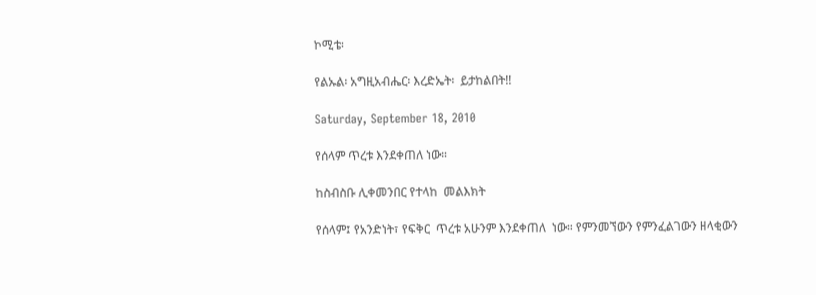ኮሚቴ፡

የልኡል፡ አግዚአብሔር፡ እረድኤት፡  ይታከልበት!!

Saturday, September 18, 2010

የሰላም ጥረቱ እንደቀጠለ ነው።

ከስብስቡ ሊቀመንበር የተላከ  መልእክት

የሰላም፤ የአንድነት፣ የፍቅር  ጥረቱ አሁንም እንደቀጠለ  ነው። የምንመኘውን የምንፈልገውን ዘላቂውን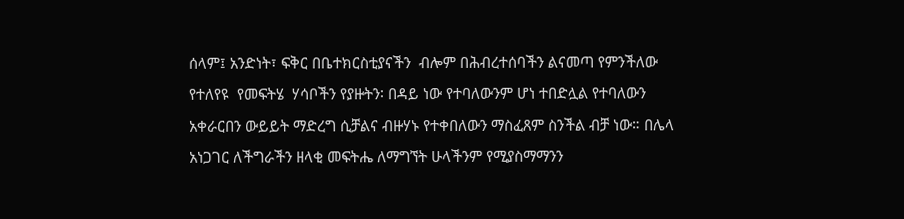ሰላም፤ አንድነት፣ ፍቅር በቤተክርስቲያናችን  ብሎም በሕብረተሰባችን ልናመጣ የምንችለው የተለየዩ  የመፍትሄ  ሃሳቦችን የያዙትን፡ በዳይ ነው የተባለውንም ሆነ ተበድሏል የተባለውን አቀራርበን ውይይት ማድረግ ሲቻልና ብዙሃኑ የተቀበለውን ማስፈጸም ስንችል ብቻ ነው። በሌላ አነጋገር ለችግራችን ዘላቂ መፍትሔ ለማግኘት ሁላችንም የሚያስማማንን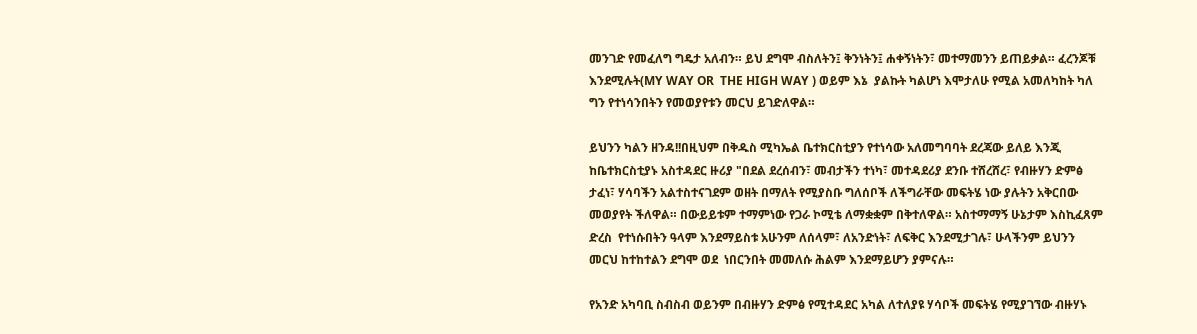መንገድ የመፈለግ ግዴታ አለብን። ይህ ደግሞ ብስለትን፤ ቅንነትን፤ ሐቀኝነትን፣ መተማመንን ይጠይቃል። ፈረንጆቹ እንደሚሉት(MY WAY OR  THE HIGH WAY ) ወይም እኔ  ያልኩት ካልሆነ እሞታለሁ የሚል አመለካከት ካለ ግን የተነሳንበትን የመወያየቱን መርህ ይገድለዋል።

ይህንን ካልን ዘንዳ!!በዚህም በቅዱስ ሚካኤል ቤተክርስቲያን የተነሳው አለመግባባት ደረጃው ይለይ እንጂ ከቤተክርስቲያኑ አስተዳደር ዙሪያ "በደል ደረሰብን፣ መብታችን ተነካ፣ መተዳደሪያ ደንቡ ተሸረሸረ፣ የብዙሃን ድምፅ ታፈነ፣ ሃሳባችን አልተስተናገደም ወዘት በማለት የሚያስቡ ግለሰቦች ለችግራቸው መፍትሄ ነው ያሉትን አቅርበው መወያየት ችለዋል። በውይይቱም ተማምነው የጋራ ኮሚቴ ለማቋቋም በቅተለዋል። አስተማማኝ ሁኔታም እስኪፈጸም  ድረስ  የተነሱበትን ዓላም እንደማይስቱ አሁንም ለሰላም፣ ለአንድነት፣ ለፍቅር እንደሚታገሉ፣ ሁላችንም ይህንን መርህ ከተከተልን ደግሞ ወደ  ነበርንበት መመለሱ ሕልም እንደማይሆን ያምናሉ።

የአንድ አካባቢ ስብስብ ወይንም በብዙሃን ድምፅ የሚተዳደር አካል ለተለያዩ ሃሳቦች መፍትሄ የሚያገኘው ብዙሃኑ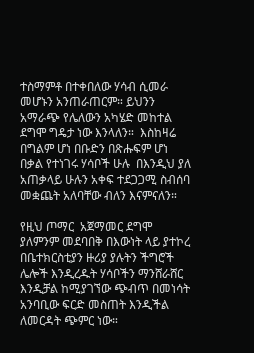ተስማምቶ በተቀበለው ሃሳብ ሲመራ መሆኑን አንጠራጠርም። ይህንን አማራጭ የሌለውን አካሄድ መከተል ደግሞ ግዴታ ነው እንላለን።  እስከዛሬ በግልም ሆነ በቡድን በጽሑፍም ሆነ በቃል የተነገሩ ሃሳቦች ሁሉ  በእንዲህ ያለ አጠቃላይ ሁሉን አቀፍ ተደጋጋሚ ስብሰባ መቋጨት አለባቸው ብለን እናምናለን።

የዚህ ጦማር  አጀማመር ደግሞ ያለምንም መደባበቅ በእውነት ላይ ያተኮረ በቤተክርስቲያን ዙሪያ ያሉትን ችግሮች ሌሎች እንዲረዱት ሃሳቦችን ማንሸራሸር እንዲቻል ከሚያገኘው ጭብጥ በመነሳት አንባቢው ፍርድ መስጠት እንዲችል ለመርዳት ጭምር ነው።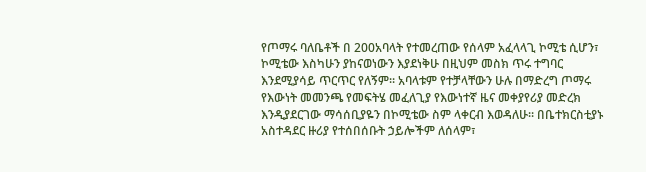የጦማሩ ባለቤቶች በ 200አባላት የተመረጠው የሰላም አፈላላጊ ኮሚቴ ሲሆን፣ ኮሚቴው እስካሁን ያከናወነውን እያደነቅሁ በዚህም መስክ ጥሩ ተግባር እንደሚያሳይ ጥርጥር የለኝም። አባላቱም የተቻላቸውን ሁሉ በማድረግ ጦማሩ የእውነት መመንጫ የመፍትሄ መፈለጊያ የእውነተኛ ዜና መቀያየሪያ መድረክ እንዲያደርገው ማሳሰቢያዬን በኮሚቴው ስም ላቀርብ እወዳለሁ። በቤተክርስቲያኑ አስተዳደር ዙሪያ የተሰበሰቡት ኃይሎችም ለሰላም፣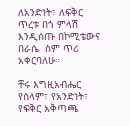ለአንድነት፣ ለፍቅር ጥረቱ በጎ ምላሽ እንዲሰጡ በኮሚቴውና  በራሴ  ስም ጥሪ አቀርባለሁ።

ቸሩ እግዚአብሔር የሰላም፣ የአንድነት፣ የፍቅር አቅጣጫ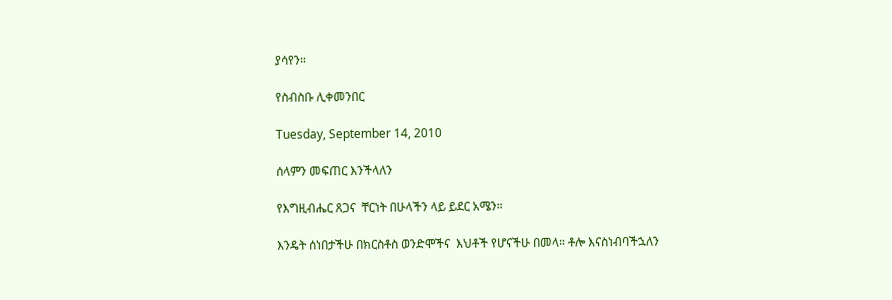ያሳየን።

የስብስቡ ሊቀመንበር

Tuesday, September 14, 2010

ሰላምን መፍጠር እንችላለን

የእግዚብሔር ጸጋና  ቸርነት በሁላችን ላይ ይደር አሜን።

እንዴት ሰነበታችሁ በክርስቶስ ወንድሞችና  እህቶች የሆናችሁ በመላ። ቶሎ እናስነብባችኋለን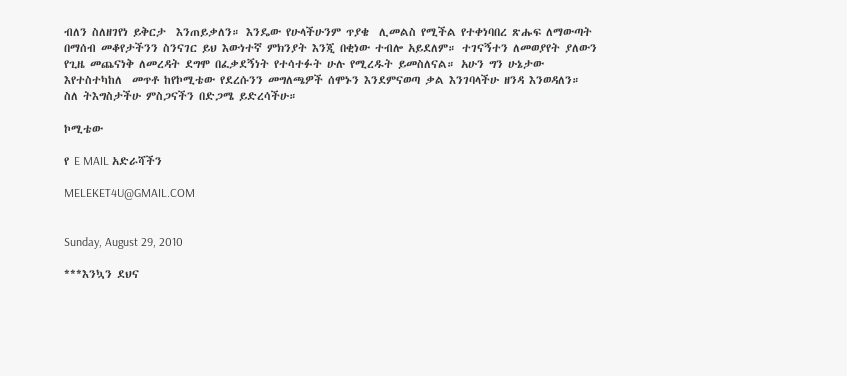ብለን ስለዘገየነ ይቅርታ  እንጠይቃለን። እንዴው የሁላችሁንም ጥያቄ  ሊመልስ የሚችል የተቀነባበረ ጽሑፍ ለማውጣት በማሰብ መቆየታችንን ስንናገር ይህ እውነተኛ ምክንያት እንጂ በቂነው ተብሎ አይደለም። ተገናኝተን ለመወያየት ያለውን የጊዜ መጨናነቅ ለመረዳት ደግሞ በፈቃደኝነት የተሳተፉት ሁሉ የሚረዱት ይመስለናል። አሁን ግን ሁኔታው እየተስተካከለ  መጥቶ ከየኮሚቴው የደረሱንን መግለጫዎች ሰሞኑን እንደምናወጣ ቃል እንገባላችሁ ዘንዳ እንወዳለን።  ስለ ትእግስታችሁ ምስጋናችን በድጋሜ ይድረሳችሁ።

ኮሚቴው

የ E MAIL አድራሻችን

MELEKET4U@GMAIL.COM


Sunday, August 29, 2010

***እንኳን ደህና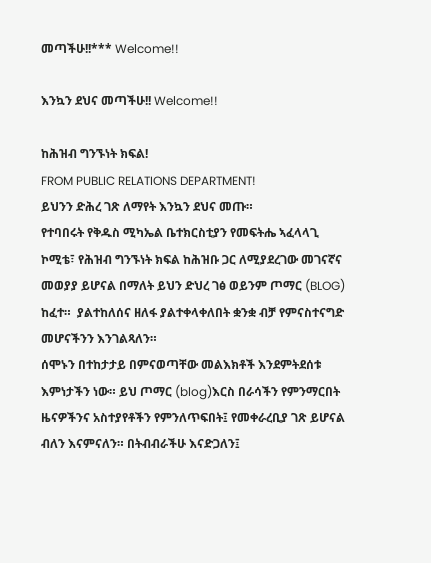መጣችሁ!!*** Welcome!!

እንኳን ደህና መጣችሁ!! Welcome!!

ከሕዝብ ግንኙነት ክፍል!
FROM PUBLIC RELATIONS DEPARTMENT!
ይህንን ድሕረ ገጽ ለማየት እንኳን ደህና መጡ።
የተባበሩት የቅዱስ ሚካኤል ቤተክርስቲያን የመፍትሔ ኣፈላላጊ ኮሚቴ፣ የሕዝብ ግንኙነት ክፍል ከሕዝቡ ጋር ለሚያደረገው መገናኛና መወያያ ይሆናል በማለት ይህን ድህረ ገፅ ወይንም ጦማር (BLOG) ከፈተ።  ያልተከለሰና ዘለፋ ያልተቀላቀለበት ቋንቋ ብቻ የምናስተናግድ መሆናችንን እንገልጻለን።
ሰሞኑን በተከታታይ በምናወጣቸው መልእክቶች እንደምትደሰቱ እምነታችን ነው። ይህ ጦማር (blog)እርስ በራሳችን የምንማርበት ዜናዎችንና አስተያየቶችን የምንለጥፍበት፤ የመቀራረቢያ ገጽ ይሆናል ብለን እናምናለን። በትብብራችሁ እናድጋለን፤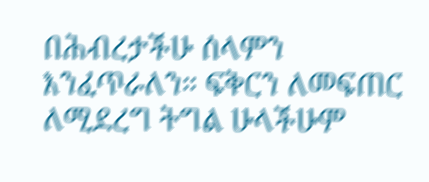በሕብረታችሁ ሰላምን እንፈጥራለን። ፍቅርን ለመፍጠር ለሚደረግ ትግል ሁላችሁም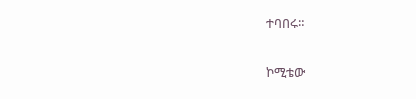ተባበሩ።

ኮሚቴው